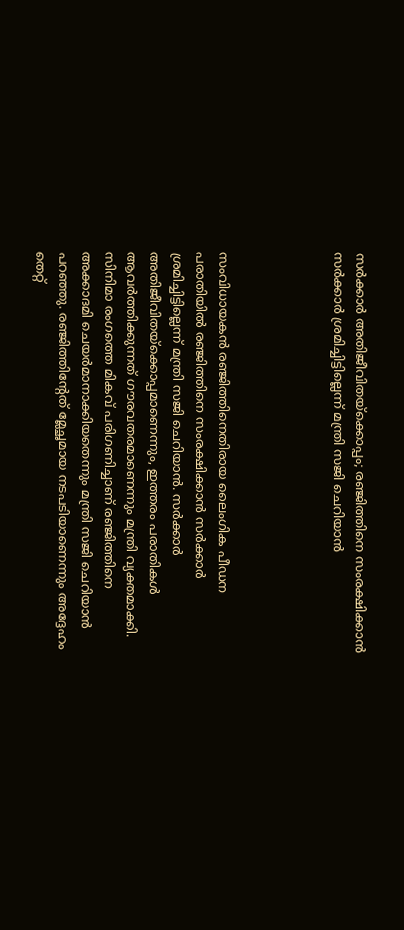സർക്കാർ അതിജീവിതയ്‌ക്കൊപ്പം; രഞ്ജിത്തിനെ സംരക്ഷിക്കാന്‍ സര്‍ക്കാര്‍ ശ്രമിച്ചിട്ടില്ലെന്ന് മന്ത്രി സജി ചെറിയാൻ




സംവിധായകൻ രഞ്ജിത്തിനെതിരായ ലൈംഗിക പീഡന പരാതിയിൽ രഞ്ജിത്തിനെ സംരക്ഷിക്കാൻ സർക്കാർ ശ്രമിച്ചിട്ടില്ലെന്ന് മന്ത്രി സജി ചെറിയാൻ. സര്‍ക്കാര്‍ അതിജീവിതയ്‌ക്കൊപ്പമാണെന്നും, ഇത്തരം പരാതികള്‍ ആവര്‍ത്തിക്കുന്നത് ഗൗരവതരമാണെന്നും മന്ത്രി വ്യക്തമാക്കി. സിനിമാ രംഗത്തെ മികവ് പരിഗണിച്ചാണ് രഞ്ജിത്തിനെ അക്കാദമി ചെയര്‍മാനാക്കിയതെന്നും മന്ത്രി സജി ചെറിയാന്‍ പറഞ്ഞു. രഞ്ജിത്തിന്റേത് മ്ലേച്ഛമായ നടപടിയാണെന്നും അദ്ദേഹം തെറ്റ്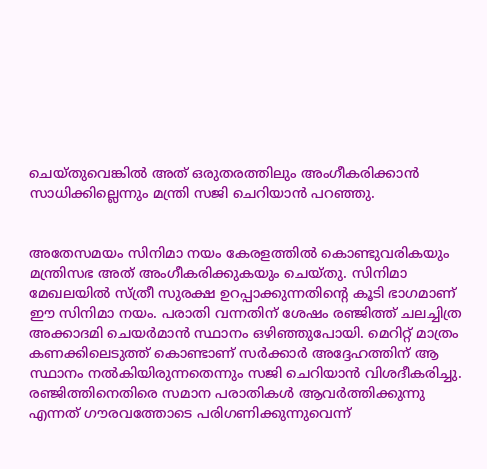ചെയ്തുവെങ്കില്‍ അത് ഒരുതരത്തിലും അംഗീകരിക്കാന്‍ സാധിക്കില്ലെന്നും മന്ത്രി സജി ചെറിയാന്‍ പറഞ്ഞു.


അതേസമയം സിനിമാ നയം കേരളത്തില്‍ കൊണ്ടുവരികയും മന്ത്രിസഭ അത് അംഗീകരിക്കുകയും ചെയ്തു. സിനിമാ മേഖലയില്‍ സ്ത്രീ സുരക്ഷ ഉറപ്പാക്കുന്നതിന്റെ കൂടി ഭാഗമാണ് ഈ സിനിമാ നയം. പരാതി വന്നതിന് ശേഷം രഞ്ജിത്ത് ചലച്ചിത്ര അക്കാദമി ചെയര്‍മാന്‍ സ്ഥാനം ഒഴിഞ്ഞുപോയി. മെറിറ്റ് മാത്രം കണക്കിലെടുത്ത് കൊണ്ടാണ് സര്‍ക്കാര്‍ അദ്ദേഹത്തിന് ആ സ്ഥാനം നല്‍കിയിരുന്നതെന്നും സജി ചെറിയാന്‍ വിശദീകരിച്ചു. രഞ്ജിത്തിനെതിരെ സമാന പരാതികള്‍ ആവര്‍ത്തിക്കുന്നു എന്നത് ഗൗരവത്തോടെ പരിഗണിക്കുന്നുവെന്ന്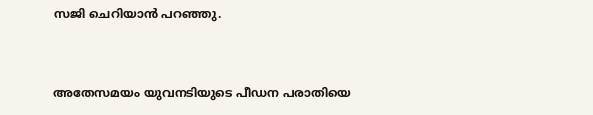സജി ചെറിയാന്‍ പറഞ്ഞു.


അതേസമയം യുവനടിയുടെ പീഡന പരാതിയെ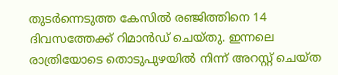തുടര്‍ന്നെടുത്ത കേസില്‍ രഞ്ജിത്തിനെ 14 ദിവസത്തേക്ക് റിമാന്‍ഡ് ചെയ്തു. ഇന്നലെ രാത്രിയോടെ തൊടുപുഴയില്‍ നിന്ന് അറസ്റ്റ് ചെയ്ത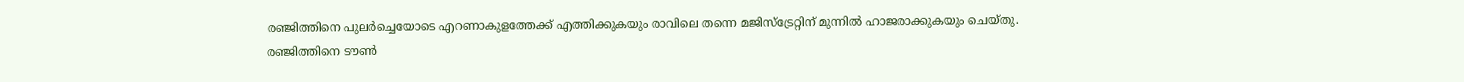രഞ്ജിത്തിനെ പുലര്‍ച്ചെയോടെ എറണാകുളത്തേക്ക് എത്തിക്കുകയും രാവിലെ തന്നെ മജിസ്‌ട്രേറ്റിന് മുന്നില്‍ ഹാജരാക്കുകയും ചെയ്തു. രഞ്ജിത്തിനെ ടൗണ്‍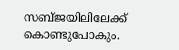സബ്ജയിലിലേക്ക് കൊണ്ടുപോകും.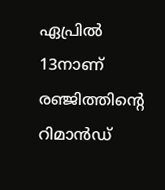ഏപ്രില്‍ 13നാണ് രഞ്ജിത്തിന്റെ റിമാന്‍ഡ്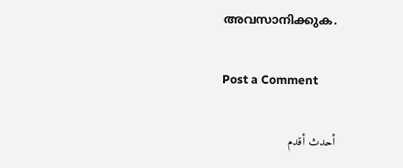അവസാനിക്കുക.

Post a Comment

أحدث أقدم